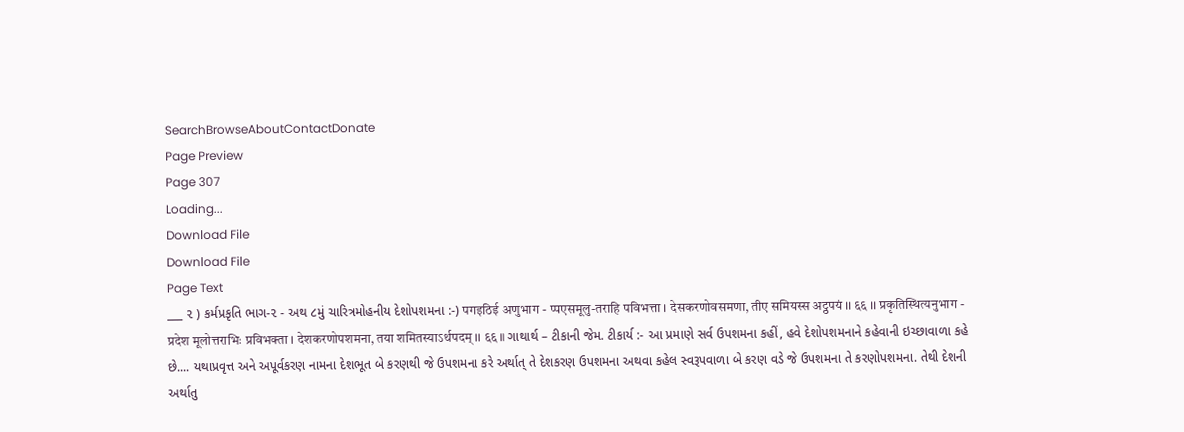SearchBrowseAboutContactDonate
Page Preview
Page 307
Loading...
Download File
Download File
Page Text
___ ૨ ) કર્મપ્રકૃતિ ભાગ-૨ - અથ ૮મું ચારિત્રમોહનીય દેશોપશમના :-) पगइठिई अणुभाग - प्पएसमूलु-तराहि पविभत्ता । देसकरणोवसमणा, तीए समियस्स अट्ठपयं ।। ६६ ।। प्रकृतिस्थित्यनुभाग - प्रदेश मूलोत्तराभिः प्रविभक्ता । देशकरणोपशमना, तया शमितस्याऽर्थपदम् ।। ६६ ॥ ગાથાર્થ – ટીકાની જેમ. ટીકાર્ય :- આ પ્રમાણે સર્વ ઉપશમના કહીં, હવે દેશોપશમનાને કહેવાની ઇચ્છાવાળા કહે છે.... યથાપ્રવૃત્ત અને અપૂર્વકરણ નામના દેશભૂત બે કરણથી જે ઉપશમના કરે અર્થાત્ તે દેશકરણ ઉપશમના અથવા કહેલ સ્વરૂપવાળા બે કરણ વડે જે ઉપશમના તે કરણોપશમના. તેથી દેશની અર્થાતુ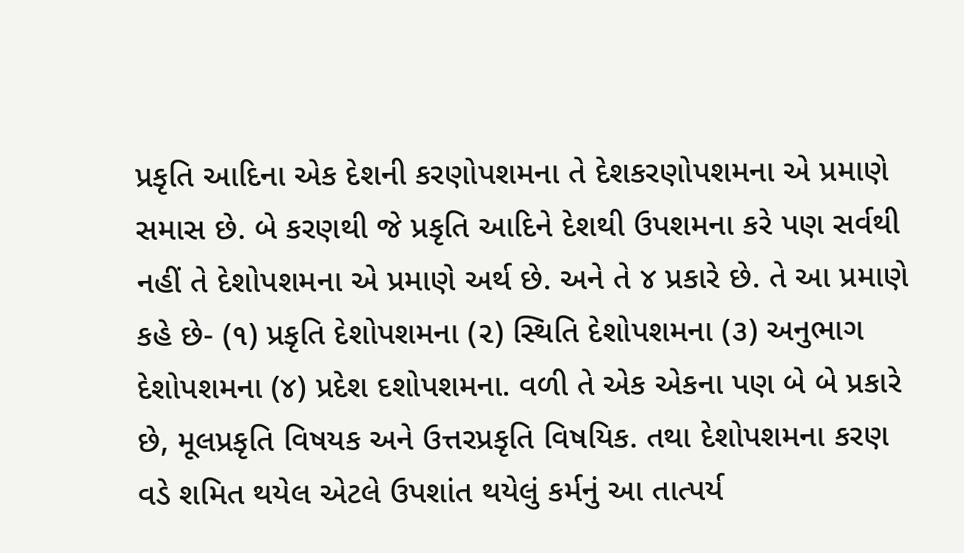પ્રકૃતિ આદિના એક દેશની કરણોપશમના તે દેશકરણોપશમના એ પ્રમાણે સમાસ છે. બે કરણથી જે પ્રકૃતિ આદિને દેશથી ઉપશમના કરે પણ સર્વથી નહીં તે દેશોપશમના એ પ્રમાણે અર્થ છે. અને તે ૪ પ્રકારે છે. તે આ પ્રમાણે કહે છે- (૧) પ્રકૃતિ દેશોપશમના (૨) સ્થિતિ દેશોપશમના (૩) અનુભાગ દેશોપશમના (૪) પ્રદેશ દશોપશમના. વળી તે એક એકના પણ બે બે પ્રકારે છે, મૂલપ્રકૃતિ વિષયક અને ઉત્તરપ્રકૃતિ વિષયિક. તથા દેશોપશમના કરણ વડે શમિત થયેલ એટલે ઉપશાંત થયેલું કર્મનું આ તાત્પર્ય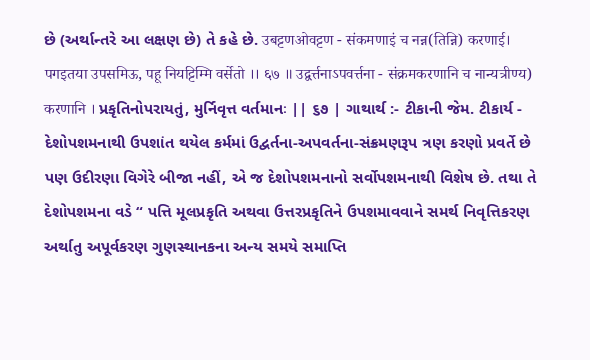છે (અર્થાન્તરે આ લક્ષણ છે) તે કહે છે. उबट्टणओवट्टण - संकमणाइं च नन्न(तिन्नि) करणाई। पगइतया उपसमिऊ, पहू नियट्टिम्मि वर्सेतो ।। ६७ ॥ उद्वर्त्तनाऽपवर्त्तना - संक्रमकरणानि च नान्यत्रीण्य) करणानि । પ્રકૃતિનોપરાયતું, મુર્નિવૃત્ત વર્તમાનઃ || ૬૭ | ગાથાર્થ :- ટીકાની જેમ. ટીકાર્ય - દેશોપશમનાથી ઉપશાંત થયેલ કર્મમાં ઉદ્વર્તના-અપવર્તના-સંક્રમણરૂપ ત્રણ કરણો પ્રવર્તે છે પણ ઉદીરણા વિગેરે બીજા નહીં, એ જ દેશોપશમનાનો સર્વોપશમનાથી વિશેષ છે. તથા તે દેશોપશમના વડે “ પત્તિ મૂલપ્રકૃતિ અથવા ઉત્તરપ્રકૃતિને ઉપશમાવવાને સમર્થ નિવૃત્તિકરણ અર્થાતુ અપૂર્વકરણ ગુણસ્થાનકના અન્ય સમયે સમાપ્તિ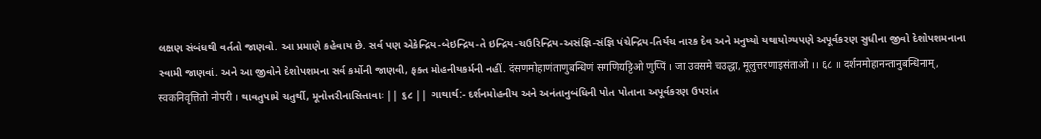લક્ષણ સંબંધથી વર્તતો જાણવો. આ પ્રમાણે કહેવાય છે. સર્વ પણ એકેન્દ્રિય-બેઇન્દ્રિય-તે ઇન્દ્રિય-ચઉરિન્દ્રિય-અસંજ્ઞિ-સંજ્ઞિ પંચેન્દ્રિય-તિર્યંચ નારક દેવ અને મનુષ્યો યથાયોગ્યપણે અપૂર્વકરણ સુધીના જીવો દેશોપશમનાના સ્વામી જાણવાં. અને આ જીવોને દેશોપશમના સર્વ કર્મોની જાણવી, ફક્ત મોહનીયકર્મની નહીં. दंसणमोहाणंताणुबन्धिणं सगणियट्टिओ णुप्पिं । जा उवसमे चउद्धा, मूलुत्तरणाइसंताओ ।। ६८ ॥ दर्शनमोहानन्तानुबन्धिनाम्, स्वकनिवृत्तितो नोपरी । થાવતુપામે ચતુર્થી, મૂનોત્તરીનાસિત્તાવાઃ || ૬૮ || ગાથાર્થ:- દર્શનમોહનીય અને અનંતાનુબંધિની પોત પોતાના અપૂર્વકરણ ઉપરાંત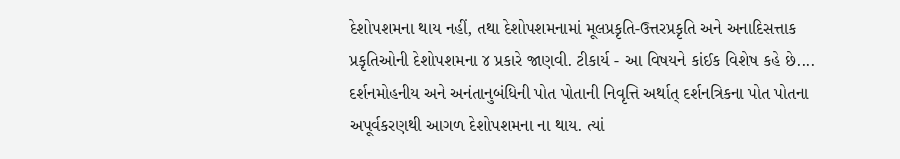દેશોપશમના થાય નહીં, તથા દેશોપશમનામાં મૂલપ્રકૃતિ-ઉત્તરપ્રકૃતિ અને અનાદિસત્તાક પ્રકૃતિઓની દેશોપશમના ૪ પ્રકારે જાણવી. ટીકાર્ય - આ વિષયને કાંઈક વિશેષ કહે છે.... દર્શનમોહનીય અને અનંતાનુબંધિની પોત પોતાની નિવૃત્તિ અર્થાત્ દર્શનત્રિકના પોત પોતના અપૂર્વકરણથી આગળ દેશોપશમના ના થાય. ત્યાં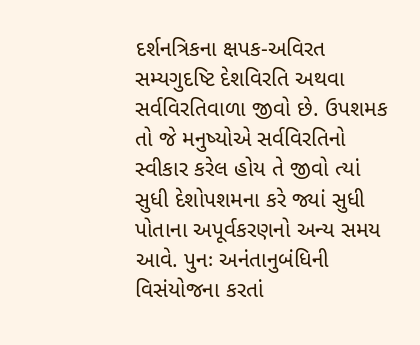દર્શનત્રિકના ક્ષપક-અવિરત સમ્યગુદષ્ટિ દેશવિરતિ અથવા સર્વવિરતિવાળા જીવો છે. ઉપશમક તો જે મનુષ્યોએ સર્વવિરતિનો સ્વીકાર કરેલ હોય તે જીવો ત્યાં સુધી દેશોપશમના કરે જ્યાં સુધી પોતાના અપૂર્વકરણનો અન્ય સમય આવે. પુનઃ અનંતાનુબંધિની વિસંયોજના કરતાં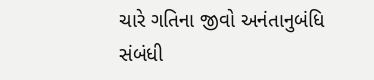ચારે ગતિના જીવો અનંતાનુબંધિ સંબંધી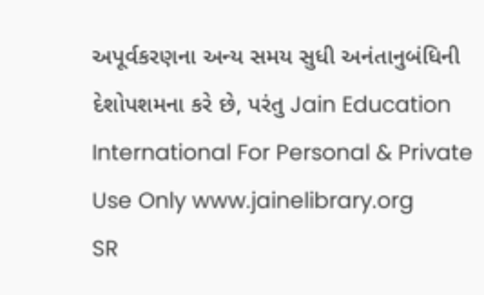અપૂર્વકરણના અન્ય સમય સુધી અનંતાનુબંધિની દેશોપશમના કરે છે, પરંતુ Jain Education International For Personal & Private Use Only www.jainelibrary.org
SR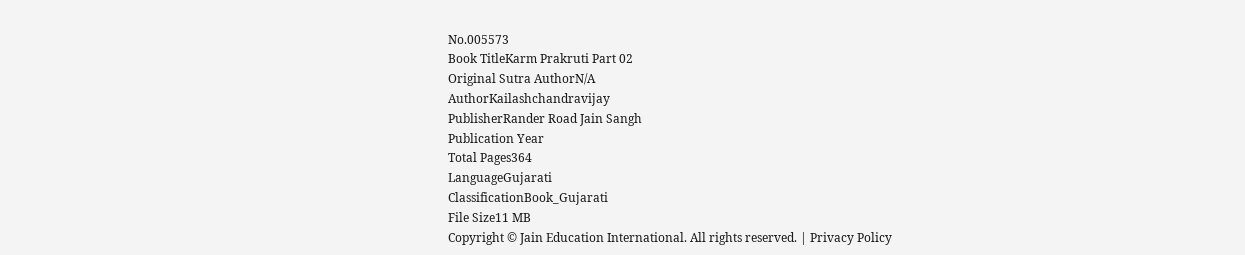No.005573
Book TitleKarm Prakruti Part 02
Original Sutra AuthorN/A
AuthorKailashchandravijay
PublisherRander Road Jain Sangh
Publication Year
Total Pages364
LanguageGujarati
ClassificationBook_Gujarati
File Size11 MB
Copyright © Jain Education International. All rights reserved. | Privacy Policy